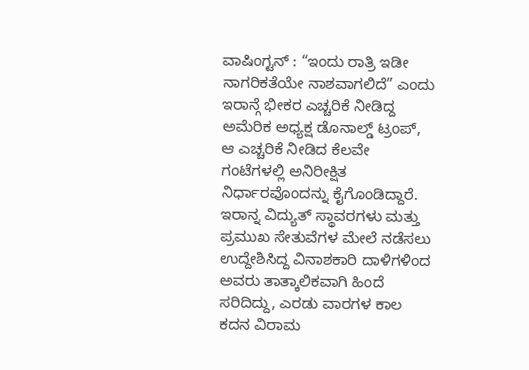ವಾಷಿಂಗ್ಟನ್ : “ಇಂದು ರಾತ್ರಿ ಇಡೀ ನಾಗರಿಕತೆಯೇ ನಾಶವಾಗಲಿದೆ” ಎಂದು ಇರಾನ್ಗೆ ಭೀಕರ ಎಚ್ಚರಿಕೆ ನೀಡಿದ್ದ ಅಮೆರಿಕ ಅಧ್ಯಕ್ಷ ಡೊನಾಲ್ಡ್ ಟ್ರಂಪ್, ಆ ಎಚ್ಚರಿಕೆ ನೀಡಿದ ಕೆಲವೇ ಗಂಟೆಗಳಲ್ಲಿ ಅನಿರೀಕ್ಷಿತ ನಿರ್ಧಾರವೊಂದನ್ನು ಕೈಗೊಂಡಿದ್ದಾರೆ. ಇರಾನ್ನ ವಿದ್ಯುತ್ ಸ್ಥಾವರಗಳು ಮತ್ತು ಪ್ರಮುಖ ಸೇತುವೆಗಳ ಮೇಲೆ ನಡೆಸಲು ಉದ್ದೇಶಿಸಿದ್ದ ವಿನಾಶಕಾರಿ ದಾಳಿಗಳಿಂದ ಅವರು ತಾತ್ಕಾಲಿಕವಾಗಿ ಹಿಂದೆ ಸರಿದಿದ್ದು, ಎರಡು ವಾರಗಳ ಕಾಲ ಕದನ ವಿರಾಮ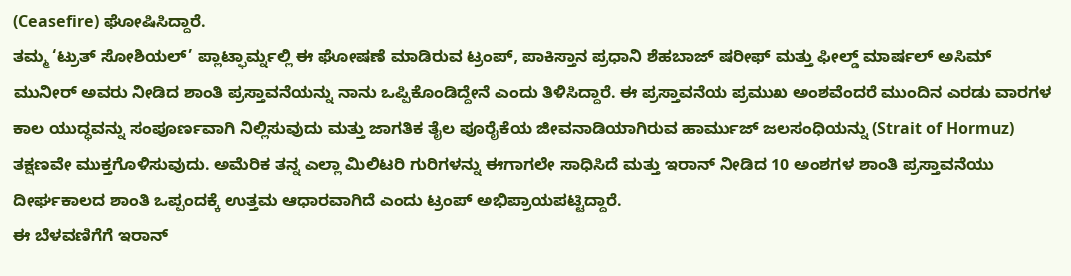(Ceasefire) ಘೋಷಿಸಿದ್ದಾರೆ.
ತಮ್ಮ ‘ಟ್ರುತ್ ಸೋಶಿಯಲ್’ ಪ್ಲಾಟ್ಫಾರ್ಮ್ನಲ್ಲಿ ಈ ಘೋಷಣೆ ಮಾಡಿರುವ ಟ್ರಂಪ್, ಪಾಕಿಸ್ತಾನ ಪ್ರಧಾನಿ ಶೆಹಬಾಜ್ ಷರೀಫ್ ಮತ್ತು ಫೀಲ್ಡ್ ಮಾರ್ಷಲ್ ಅಸಿಮ್ ಮುನೀರ್ ಅವರು ನೀಡಿದ ಶಾಂತಿ ಪ್ರಸ್ತಾವನೆಯನ್ನು ನಾನು ಒಪ್ಪಿಕೊಂಡಿದ್ದೇನೆ ಎಂದು ತಿಳಿಸಿದ್ದಾರೆ. ಈ ಪ್ರಸ್ತಾವನೆಯ ಪ್ರಮುಖ ಅಂಶವೆಂದರೆ ಮುಂದಿನ ಎರಡು ವಾರಗಳ ಕಾಲ ಯುದ್ಧವನ್ನು ಸಂಪೂರ್ಣವಾಗಿ ನಿಲ್ಲಿಸುವುದು ಮತ್ತು ಜಾಗತಿಕ ತೈಲ ಪೂರೈಕೆಯ ಜೀವನಾಡಿಯಾಗಿರುವ ಹಾರ್ಮುಜ್ ಜಲಸಂಧಿಯನ್ನು (Strait of Hormuz) ತಕ್ಷಣವೇ ಮುಕ್ತಗೊಳಿಸುವುದು. ಅಮೆರಿಕ ತನ್ನ ಎಲ್ಲಾ ಮಿಲಿಟರಿ ಗುರಿಗಳನ್ನು ಈಗಾಗಲೇ ಸಾಧಿಸಿದೆ ಮತ್ತು ಇರಾನ್ ನೀಡಿದ 10 ಅಂಶಗಳ ಶಾಂತಿ ಪ್ರಸ್ತಾವನೆಯು ದೀರ್ಘಕಾಲದ ಶಾಂತಿ ಒಪ್ಪಂದಕ್ಕೆ ಉತ್ತಮ ಆಧಾರವಾಗಿದೆ ಎಂದು ಟ್ರಂಪ್ ಅಭಿಪ್ರಾಯಪಟ್ಟಿದ್ದಾರೆ.
ಈ ಬೆಳವಣಿಗೆಗೆ ಇರಾನ್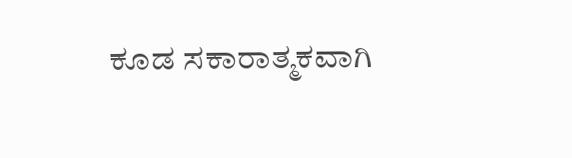ಕೂಡ ಸಕಾರಾತ್ಮಕವಾಗಿ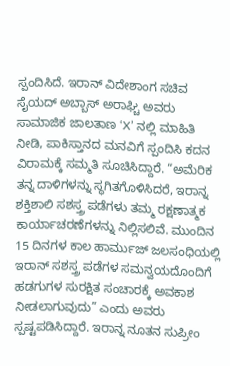ಸ್ಪಂದಿಸಿದೆ. ಇರಾನ್ ವಿದೇಶಾಂಗ ಸಚಿವ ಸೈಯದ್ ಅಬ್ಬಾಸ್ ಅರಾಘ್ಚಿ ಅವರು ಸಾಮಾಜಿಕ ಜಾಲತಾಣ ‘X’ ನಲ್ಲಿ ಮಾಹಿತಿ ನೀಡಿ, ಪಾಕಿಸ್ತಾನದ ಮನವಿಗೆ ಸ್ಪಂದಿಸಿ ಕದನ ವಿರಾಮಕ್ಕೆ ಸಮ್ಮತಿ ಸೂಚಿಸಿದ್ದಾರೆ. “ಅಮೆರಿಕ ತನ್ನ ದಾಳಿಗಳನ್ನು ಸ್ಥಗಿತಗೊಳಿಸಿದರೆ, ಇರಾನ್ನ ಶಕ್ತಿಶಾಲಿ ಸಶಸ್ತ್ರ ಪಡೆಗಳು ತಮ್ಮ ರಕ್ಷಣಾತ್ಮಕ ಕಾರ್ಯಾಚರಣೆಗಳನ್ನು ನಿಲ್ಲಿಸಲಿವೆ. ಮುಂದಿನ 15 ದಿನಗಳ ಕಾಲ ಹಾರ್ಮುಜ್ ಜಲಸಂಧಿಯಲ್ಲಿ ಇರಾನ್ ಸಶಸ್ತ್ರ ಪಡೆಗಳ ಸಮನ್ವಯದೊಂದಿಗೆ ಹಡಗುಗಳ ಸುರಕ್ಷಿತ ಸಂಚಾರಕ್ಕೆ ಅವಕಾಶ ನೀಡಲಾಗುವುದು” ಎಂದು ಅವರು ಸ್ಪಷ್ಟಪಡಿಸಿದ್ದಾರೆ. ಇರಾನ್ನ ನೂತನ ಸುಪ್ರೀಂ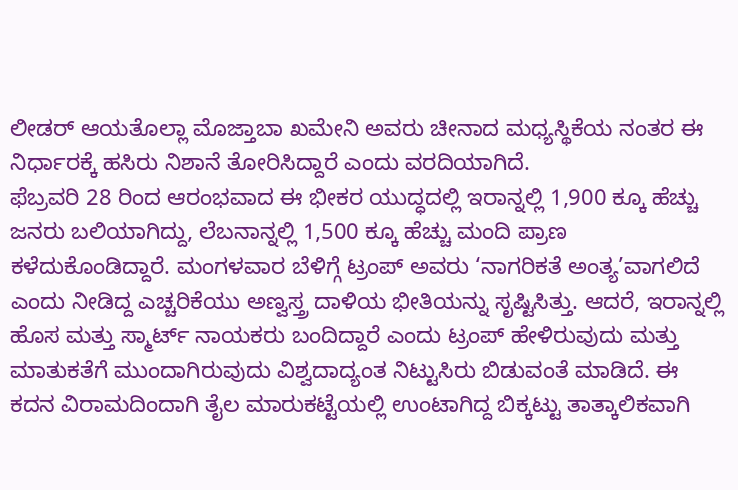ಲೀಡರ್ ಆಯತೊಲ್ಲಾ ಮೊಜ್ತಾಬಾ ಖಮೇನಿ ಅವರು ಚೀನಾದ ಮಧ್ಯಸ್ಥಿಕೆಯ ನಂತರ ಈ ನಿರ್ಧಾರಕ್ಕೆ ಹಸಿರು ನಿಶಾನೆ ತೋರಿಸಿದ್ದಾರೆ ಎಂದು ವರದಿಯಾಗಿದೆ.
ಫೆಬ್ರವರಿ 28 ರಿಂದ ಆರಂಭವಾದ ಈ ಭೀಕರ ಯುದ್ಧದಲ್ಲಿ ಇರಾನ್ನಲ್ಲಿ 1,900 ಕ್ಕೂ ಹೆಚ್ಚು ಜನರು ಬಲಿಯಾಗಿದ್ದು, ಲೆಬನಾನ್ನಲ್ಲಿ 1,500 ಕ್ಕೂ ಹೆಚ್ಚು ಮಂದಿ ಪ್ರಾಣ ಕಳೆದುಕೊಂಡಿದ್ದಾರೆ. ಮಂಗಳವಾರ ಬೆಳಿಗ್ಗೆ ಟ್ರಂಪ್ ಅವರು ‘ನಾಗರಿಕತೆ ಅಂತ್ಯ’ವಾಗಲಿದೆ ಎಂದು ನೀಡಿದ್ದ ಎಚ್ಚರಿಕೆಯು ಅಣ್ವಸ್ತ್ರ ದಾಳಿಯ ಭೀತಿಯನ್ನು ಸೃಷ್ಟಿಸಿತ್ತು. ಆದರೆ, ಇರಾನ್ನಲ್ಲಿ ಹೊಸ ಮತ್ತು ಸ್ಮಾರ್ಟ್ ನಾಯಕರು ಬಂದಿದ್ದಾರೆ ಎಂದು ಟ್ರಂಪ್ ಹೇಳಿರುವುದು ಮತ್ತು ಮಾತುಕತೆಗೆ ಮುಂದಾಗಿರುವುದು ವಿಶ್ವದಾದ್ಯಂತ ನಿಟ್ಟುಸಿರು ಬಿಡುವಂತೆ ಮಾಡಿದೆ. ಈ ಕದನ ವಿರಾಮದಿಂದಾಗಿ ತೈಲ ಮಾರುಕಟ್ಟೆಯಲ್ಲಿ ಉಂಟಾಗಿದ್ದ ಬಿಕ್ಕಟ್ಟು ತಾತ್ಕಾಲಿಕವಾಗಿ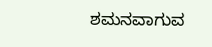ಶಮನವಾಗುವ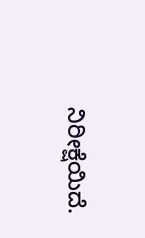ನಿರೀಕ್ಷೆಯಿದೆ.